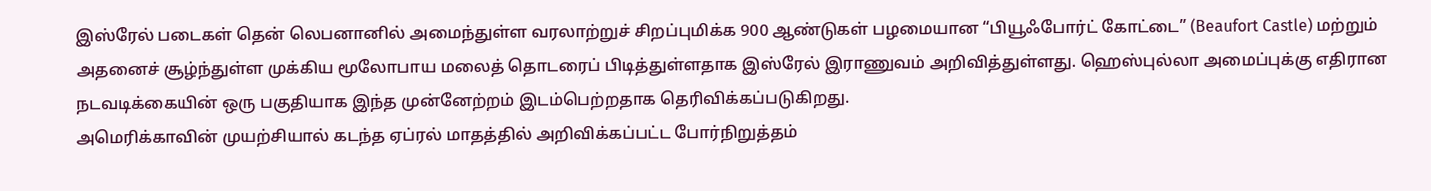இஸ்ரேல் படைகள் தென் லெபனானில் அமைந்துள்ள வரலாற்றுச் சிறப்புமிக்க 900 ஆண்டுகள் பழமையான “பியூஃபோர்ட் கோட்டை” (Beaufort Castle) மற்றும் அதனைச் சூழ்ந்துள்ள முக்கிய மூலோபாய மலைத் தொடரைப் பிடித்துள்ளதாக இஸ்ரேல் இராணுவம் அறிவித்துள்ளது. ஹெஸ்புல்லா அமைப்புக்கு எதிரான நடவடிக்கையின் ஒரு பகுதியாக இந்த முன்னேற்றம் இடம்பெற்றதாக தெரிவிக்கப்படுகிறது.
அமெரிக்காவின் முயற்சியால் கடந்த ஏப்ரல் மாதத்தில் அறிவிக்கப்பட்ட போர்நிறுத்தம்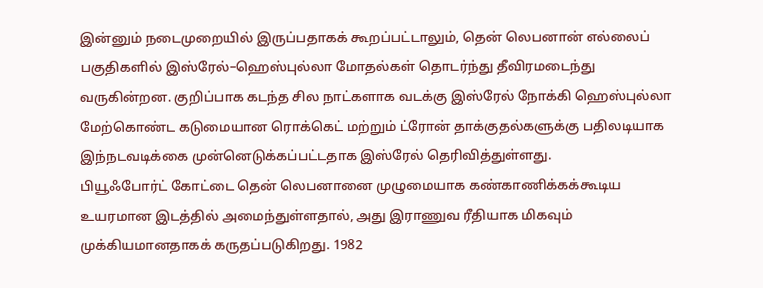இன்னும் நடைமுறையில் இருப்பதாகக் கூறப்பட்டாலும், தென் லெபனான் எல்லைப் பகுதிகளில் இஸ்ரேல்–ஹெஸ்புல்லா மோதல்கள் தொடர்ந்து தீவிரமடைந்து வருகின்றன. குறிப்பாக கடந்த சில நாட்களாக வடக்கு இஸ்ரேல் நோக்கி ஹெஸ்புல்லா மேற்கொண்ட கடுமையான ரொக்கெட் மற்றும் ட்ரோன் தாக்குதல்களுக்கு பதிலடியாக இந்நடவடிக்கை முன்னெடுக்கப்பட்டதாக இஸ்ரேல் தெரிவித்துள்ளது.
பியூஃபோர்ட் கோட்டை தென் லெபனானை முழுமையாக கண்காணிக்கக்கூடிய உயரமான இடத்தில் அமைந்துள்ளதால், அது இராணுவ ரீதியாக மிகவும் முக்கியமானதாகக் கருதப்படுகிறது. 1982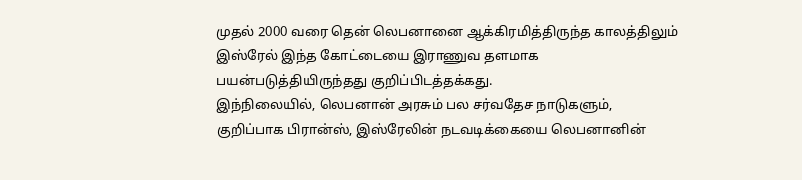முதல் 2000 வரை தென் லெபனானை ஆக்கிரமித்திருந்த காலத்திலும் இஸ்ரேல் இந்த கோட்டையை இராணுவ தளமாக பயன்படுத்தியிருந்தது குறிப்பிடத்தக்கது.
இந்நிலையில், லெபனான் அரசும் பல சர்வதேச நாடுகளும், குறிப்பாக பிரான்ஸ், இஸ்ரேலின் நடவடிக்கையை லெபனானின்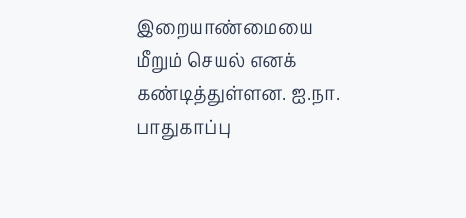இறையாண்மையை மீறும் செயல் எனக் கண்டித்துள்ளன. ஐ.நா. பாதுகாப்பு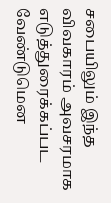சபையிலும் இந்த விவகாரம் அவசரமாக எடுத்துரைக்கப்பட வேண்டுமென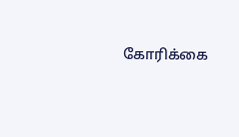கோரிக்கை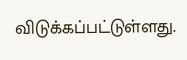விடுக்கப்பட்டுள்ளது.